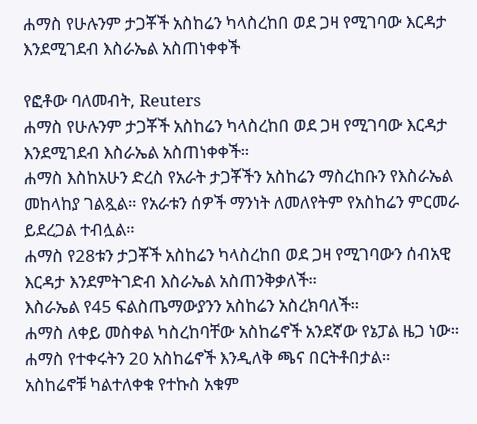ሐማስ የሁሉንም ታጋቾች አስከሬን ካላስረከበ ወደ ጋዛ የሚገባው እርዳታ እንደሚገደብ እስራኤል አስጠነቀቀች

የፎቶው ባለመብት, Reuters
ሐማስ የሁሉንም ታጋቾች አስከሬን ካላስረከበ ወደ ጋዛ የሚገባው እርዳታ እንደሚገደብ እስራኤል አስጠነቀቀች።
ሐማስ እስከአሁን ድረስ የአራት ታጋቾችን አስከሬን ማስረከቡን የእስራኤል መከላከያ ገልጿል። የአራቱን ሰዎች ማንነት ለመለየትም የአስከሬን ምርመራ ይደረጋል ተብሏል።
ሐማስ የ28ቱን ታጋቾች አስከሬን ካላስረከበ ወደ ጋዛ የሚገባውን ሰብአዊ እርዳታ እንደምትገድብ እስራኤል አስጠንቅቃለች።
እስራኤል የ45 ፍልስጤማውያንን አስከሬን አስረክባለች።
ሐማስ ለቀይ መስቀል ካስረከባቸው አስከሬኖች አንደኛው የኔፓል ዜጋ ነው። ሐማስ የተቀሩትን 20 አስከሬኖች እንዲለቅ ጫና በርትቶበታል።
አስከሬኖቹ ካልተለቀቁ የተኩስ አቁም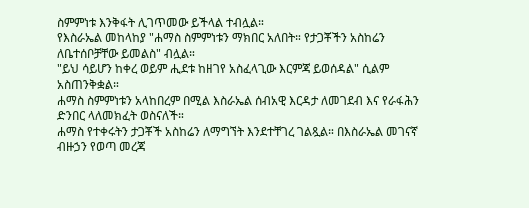ስምምነቱ እንቅፋት ሊገጥመው ይችላል ተብሏል።
የእስራኤል መከላከያ "ሐማስ ስምምነቱን ማክበር አለበት። የታጋቾችን አስከሬን ለቤተሰቦቻቸው ይመልስ" ብሏል።
"ይህ ሳይሆን ከቀረ ወይም ሒደቱ ከዘገየ አስፈላጊው እርምጃ ይወሰዳል" ሲልም አስጠንቅቋል።
ሐማስ ስምምነቱን አላከበረም በሚል እስራኤል ሰብአዊ እርዳታ ለመገደብ እና የራፋሕን ድንበር ላለመክፈት ወስናለች።
ሐማስ የተቀሩትን ታጋቾች አስከሬን ለማግኘት እንደተቸገረ ገልጿል። በእስራኤል መገናኛ ብዙኃን የወጣ መረጃ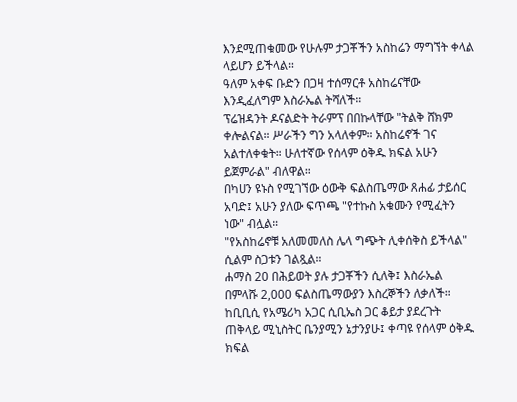እንደሚጠቁመው የሁሉም ታጋቾችን አስከሬን ማግኘት ቀላል ላይሆን ይችላል።
ዓለም አቀፍ ቡድን በጋዛ ተሰማርቶ አስከሬናቸው እንዲፈለግም እስራኤል ትሻለች።
ፕሬዝዳንት ዶናልድት ትራምፕ በበኩላቸው "ትልቅ ሸክም ቀሎልናል። ሥራችን ግን አላለቀም። አስከሬኖች ገና አልተለቀቁት። ሁለተኛው የሰላም ዕቅዱ ክፍል አሁን ይጀምራል" ብለዋል።
በካሀን ዩኑስ የሚገኘው ዕውቅ ፍልስጤማው ጸሐፊ ታይሰር አባድ፤ አሁን ያለው ፍጥጫ "የተኩስ አቁሙን የሚፈትን ነው" ብሏል።
"የአስከሬኖቹ አለመመለስ ሌላ ግጭት ሊቀሰቅስ ይችላል" ሲልም ስጋቱን ገልጿል።
ሐማስ 20 በሕይወት ያሉ ታጋቾችን ሲለቅ፤ እስራኤል በምላሹ 2,000 ፍልስጤማውያን እስረኞችን ለቃለች።
ከቢቢሲ የአሜሪካ አጋር ሲቢኤስ ጋር ቆይታ ያደረጉት ጠቅላይ ሚኒስትር ቤንያሚን ኔታንያሁ፤ ቀጣዩ የሰላም ዕቅዱ ክፍል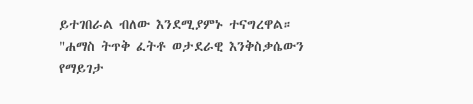ይተገበራል ብለው እንደሚያምኑ ተናግረዋል።
"ሐማስ ትጥቅ ፈትቶ ወታደራዊ እንቅስቃሴውን የማይገታ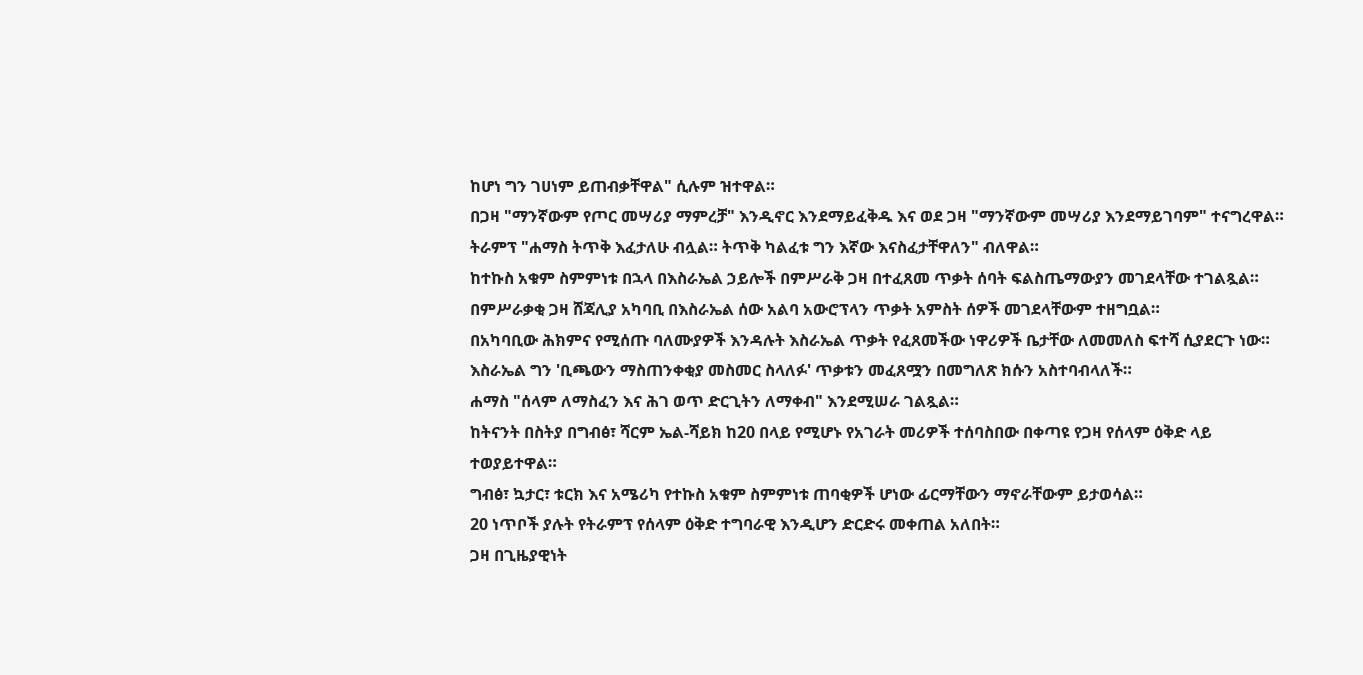ከሆነ ግን ገሀነም ይጠብቃቸዋል" ሲሉም ዝተዋል።
በጋዛ "ማንኛውም የጦር መሣሪያ ማምረቻ" እንዲኖር እንደማይፈቅዱ እና ወደ ጋዛ "ማንኛውም መሣሪያ እንደማይገባም" ተናግረዋል።
ትራምፕ "ሐማስ ትጥቅ እፈታለሁ ብሏል። ትጥቅ ካልፈቱ ግን እኛው እናስፈታቸዋለን" ብለዋል።
ከተኩስ አቁም ስምምነቱ በኋላ በእስራኤል ኃይሎች በምሥራቅ ጋዛ በተፈጸመ ጥቃት ሰባት ፍልስጤማውያን መገደላቸው ተገልጿል።
በምሥራቃቂ ጋዛ ሸጃሊያ አካባቢ በእስራኤል ሰው አልባ አውሮፕላን ጥቃት አምስት ሰዎች መገደላቸውም ተዘግቧል።
በአካባቢው ሕክምና የሚሰጡ ባለሙያዎች እንዳሉት እስራኤል ጥቃት የፈጸመችው ነዋሪዎች ቤታቸው ለመመለስ ፍተሻ ሲያደርጉ ነው።
እስራኤል ግን 'ቢጫውን ማስጠንቀቂያ መስመር ስላለፉ' ጥቃቱን መፈጸሟን በመግለጽ ክሱን አስተባብላለች።
ሐማስ "ሰላም ለማስፈን እና ሕገ ወጥ ድርጊትን ለማቀብ" እንደሚሠራ ገልጿል።
ከትናንት በስትያ በግብፅ፣ ሻርም ኤል-ሻይክ ከ20 በላይ የሚሆኑ የአገራት መሪዎች ተሰባስበው በቀጣዩ የጋዛ የሰላም ዕቅድ ላይ ተወያይተዋል።
ግብፅ፣ ኳታር፣ ቱርክ እና አሜሪካ የተኩስ አቁም ስምምነቱ ጠባቂዎች ሆነው ፊርማቸውን ማኖራቸውም ይታወሳል።
20 ነጥቦች ያሉት የትራምፕ የሰላም ዕቅድ ተግባራዊ እንዲሆን ድርድሩ መቀጠል አለበት።
ጋዛ በጊዜያዊነት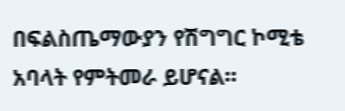በፍልስጤማውያን የሽግግር ኮሚቴ አባላት የምትመራ ይሆናል።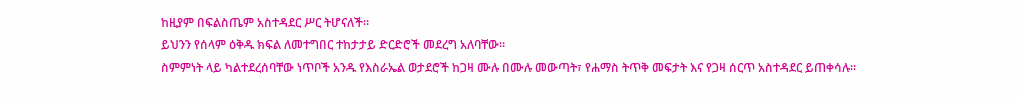ከዚያም በፍልስጤም አስተዳደር ሥር ትሆናለች።
ይህንን የሰላም ዕቅዱ ክፍል ለመተግበር ተከታታይ ድርድሮች መደረግ አለባቸው።
ስምምነት ላይ ካልተደረሰባቸው ነጥቦች አንዱ የእስራኤል ወታደሮች ከጋዛ ሙሉ በሙሉ መውጣት፣ የሐማስ ትጥቅ መፍታት እና የጋዛ ሰርጥ አስተዳደር ይጠቀሳሉ።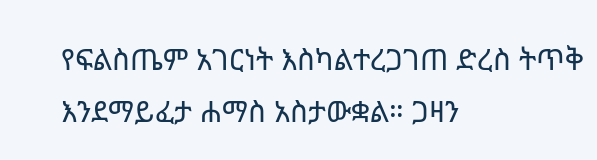የፍልስጤም አገርነት እስካልተረጋገጠ ድረስ ትጥቅ እንደማይፈታ ሐማስ አስታውቋል። ጋዛን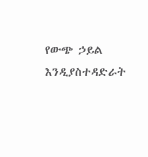የውጭ ኃይል እንዲያስተዳድራት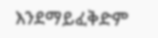እንደማይፈቅድም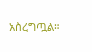አስረግጧል።